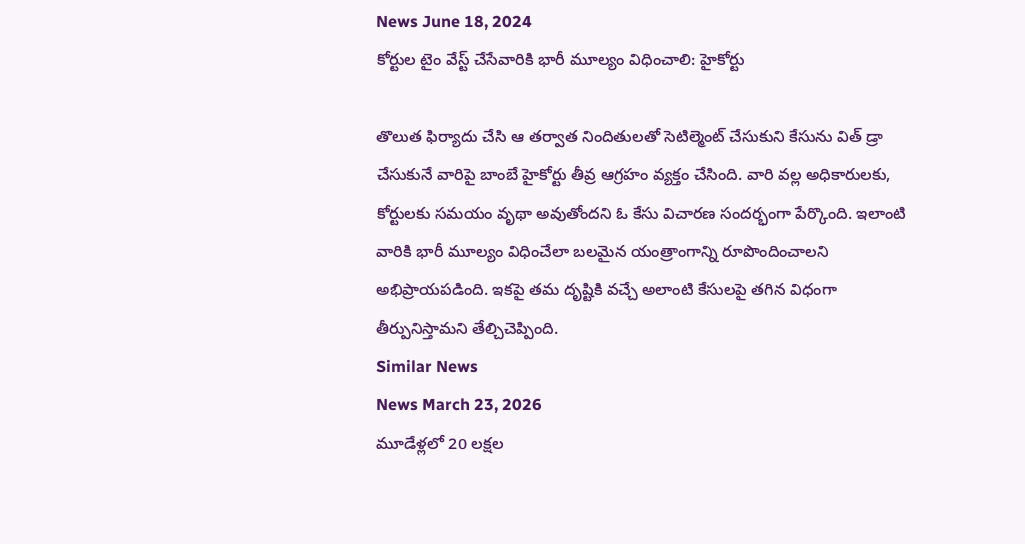News June 18, 2024
కోర్టుల టైం వేస్ట్ చేసేవారికి భారీ మూల్యం విధించాలి: హైకోర్టు

తొలుత ఫిర్యాదు చేసి ఆ తర్వాత నిందితులతో సెటిల్మెంట్ చేసుకుని కేసును విత్ డ్రా చేసుకునే వారిపై బాంబే హైకోర్టు తీవ్ర ఆగ్రహం వ్యక్తం చేసింది. వారి వల్ల అధికారులకు, కోర్టులకు సమయం వృథా అవుతోందని ఓ కేసు విచారణ సందర్భంగా పేర్కొంది. ఇలాంటి వారికి భారీ మూల్యం విధించేలా బలమైన యంత్రాంగాన్ని రూపొందించాలని అభిప్రాయపడింది. ఇకపై తమ దృష్టికి వచ్చే అలాంటి కేసులపై తగిన విధంగా తీర్పునిస్తామని తేల్చిచెప్పింది.
Similar News
News March 23, 2026
మూడేళ్లలో 20 లక్షల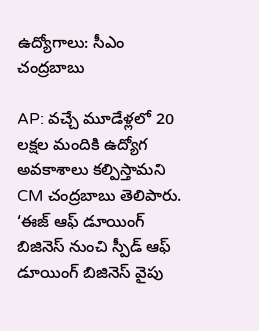ఉద్యోగాలు: సీఎం చంద్రబాబు

AP: వచ్చే మూడేళ్లలో 20 లక్షల మందికి ఉద్యోగ అవకాశాలు కల్పిస్తామని CM చంద్రబాబు తెలిపారు. ‘ఈజ్ ఆఫ్ డూయింగ్ బిజినెస్ నుంచి స్పీడ్ ఆఫ్ డూయింగ్ బిజినెస్ వైపు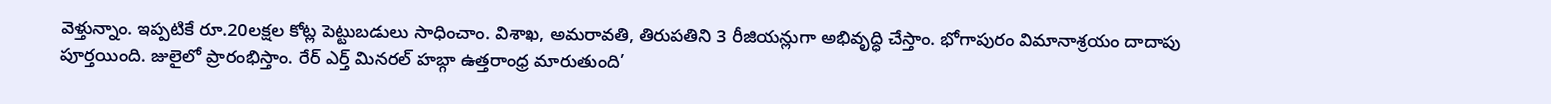వెళ్తున్నాం. ఇప్పటికే రూ.20లక్షల కోట్ల పెట్టుబడులు సాధించాం. విశాఖ, అమరావతి, తిరుపతిని 3 రీజియన్లుగా అభివృద్ధి చేస్తాం. భోగాపురం విమానాశ్రయం దాదాపు పూర్తయింది. జులైలో ప్రారంభిస్తాం. రేర్ ఎర్త్ మినరల్ హబ్గా ఉత్తరాంధ్ర మారుతుంది’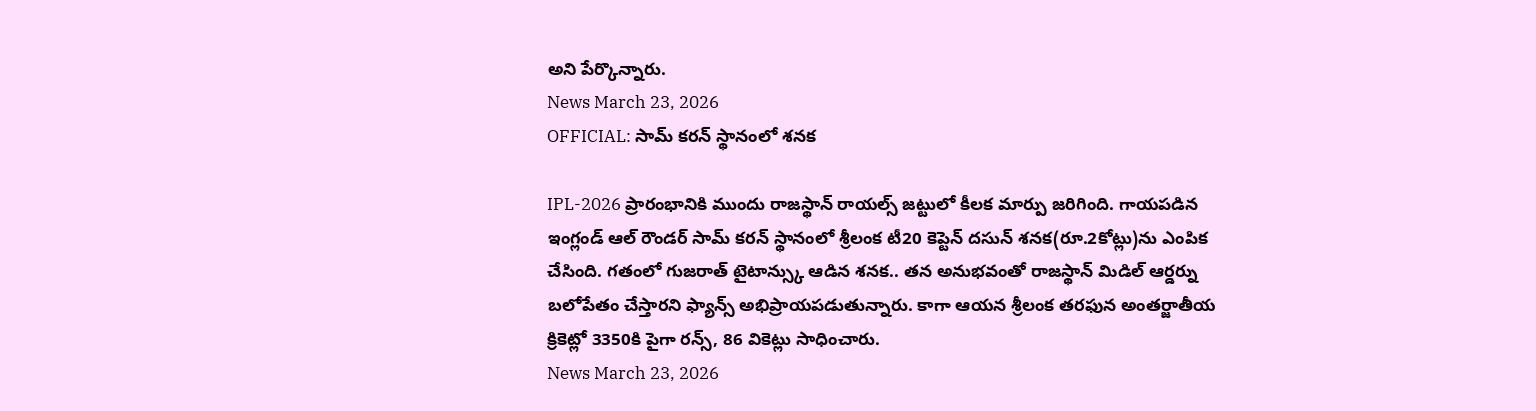అని పేర్కొన్నారు.
News March 23, 2026
OFFICIAL: సామ్ కరన్ స్థానంలో శనక

IPL-2026 ప్రారంభానికి ముందు రాజస్థాన్ రాయల్స్ జట్టులో కీలక మార్పు జరిగింది. గాయపడిన ఇంగ్లండ్ ఆల్ రౌండర్ సామ్ కరన్ స్థానంలో శ్రీలంక టీ20 కెప్టెన్ దసున్ శనక(రూ.2కోట్లు)ను ఎంపిక చేసింది. గతంలో గుజరాత్ టైటాన్స్కు ఆడిన శనక.. తన అనుభవంతో రాజస్థాన్ మిడిల్ ఆర్డర్ను బలోపేతం చేస్తారని ఫ్యాన్స్ అభిప్రాయపడుతున్నారు. కాగా ఆయన శ్రీలంక తరఫున అంతర్జాతీయ క్రికెట్లో 3350కి పైగా రన్స్, 86 వికెట్లు సాధించారు.
News March 23, 2026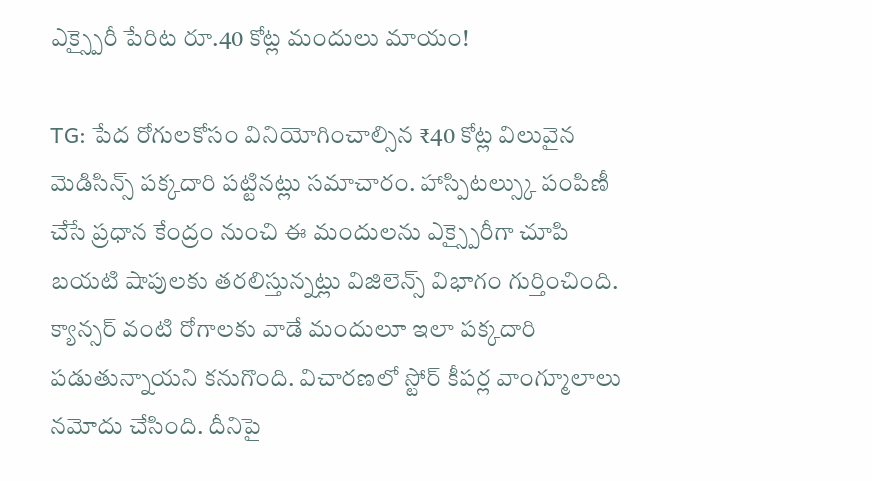ఎక్స్పైరీ పేరిట రూ.40 కోట్ల మందులు మాయం!

TG: పేద రోగులకోసం వినియోగించాల్సిన ₹40 కోట్ల విలువైన మెడిసిన్స్ పక్కదారి పట్టినట్లు సమాచారం. హాస్పిటల్స్కు పంపిణీ చేసే ప్రధాన కేంద్రం నుంచి ఈ మందులను ఎక్స్పైరీగా చూపి బయటి షాపులకు తరలిస్తున్నట్లు విజిలెన్స్ విభాగం గుర్తించింది. క్యాన్సర్ వంటి రోగాలకు వాడే మందులూ ఇలా పక్కదారి పడుతున్నాయని కనుగొంది. విచారణలో స్టోర్ కీపర్ల వాంగ్మూలాలు నమోదు చేసింది. దీనిపై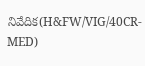నివేదిక(H&FW/VIG/40CR-MED)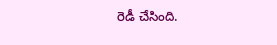రెడీ చేసింది.